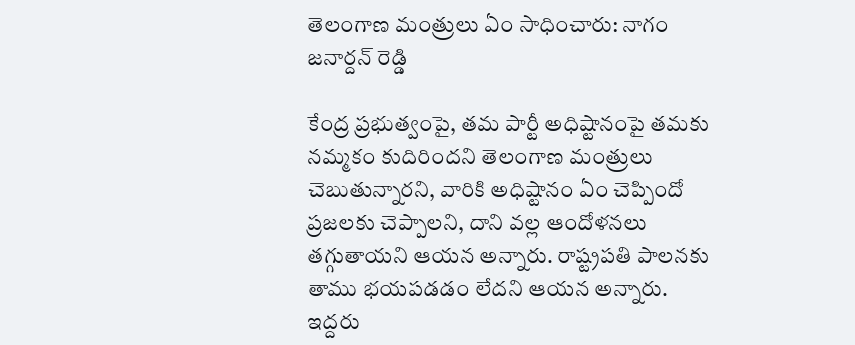తెలంగాణ మంత్రులు ఏం సాధించారు: నాగం జనార్దన్ రెడ్డి

కేంద్ర ప్రభుత్వంపై, తమ పార్టీ అధిష్టానంపై తమకు నమ్మకం కుదిరిందని తెలంగాణ మంత్రులు చెబుతున్నారని, వారికి అధిష్టానం ఏం చెప్పిందో ప్రజలకు చెప్పాలని, దాని వల్ల ఆందోళనలు తగ్గుతాయని ఆయన అన్నారు. రాష్ట్రపతి పాలనకు తాము భయపడడం లేదని ఆయన అన్నారు. ఇద్దరు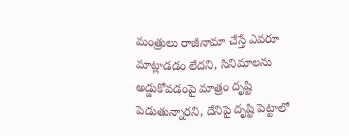మంత్రులు రాజీనామా చేస్తే ఎవరూ మాట్లాడడం లేదని, సినిమాలను అడ్డుకోవడంపై మాత్రం దృష్టి పెడుతున్నారని, దేనిపై దృష్టి పెట్టాలో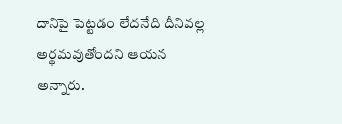దానిపై పెట్టడం లేదనేది దీనివల్ల అర్థమవుతోందని ఆయన అన్నారు.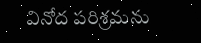వినోద పరిశ్రమను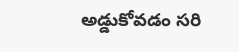అడ్డుకోవడం సరి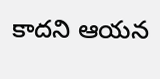కాదని ఆయన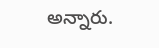అన్నారు.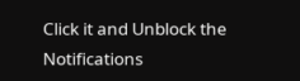Click it and Unblock the Notifications